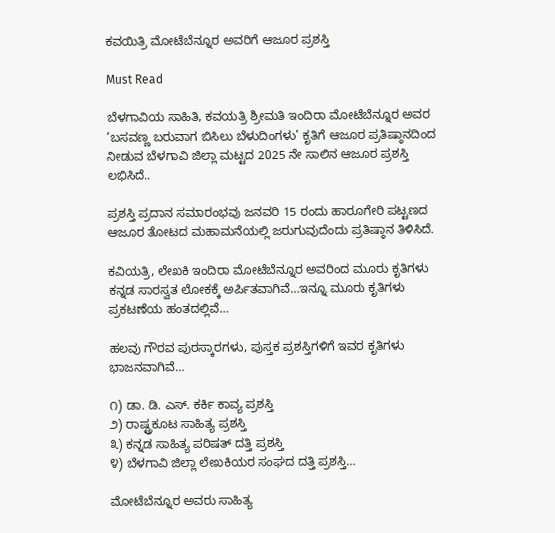ಕವಯಿತ್ರಿ ಮೋಟೆಬೆನ್ನೂರ ಅವರಿಗೆ ಆಜೂರ ಪ್ರಶಸ್ತಿ

Must Read

ಬೆಳಗಾವಿಯ ಸಾಹಿತಿ, ಕವಯತ್ರಿ ಶ್ರೀಮತಿ ಇಂದಿರಾ ಮೋಟೆಬೆನ್ನೂರ ಅವರ ‘ಬಸವಣ್ಣ ಬರುವಾಗ ಬಿಸಿಲು ಬೆಳುದಿಂಗಳು’ ಕೃತಿಗೆ ಆಜೂರ ಪ್ರತಿಷ್ಠಾನದಿಂದ ನೀಡುವ ಬೆಳಗಾವಿ ಜಿಲ್ಲಾ ಮಟ್ಟದ 2025 ನೇ ಸಾಲಿನ ಆಜೂರ ಪ್ರಶಸ್ತಿ ಲಭಿಸಿದೆ..

ಪ್ರಶಸ್ತಿ ಪ್ರದಾನ ಸಮಾರಂಭವು ಜನವರಿ 15 ರಂದು ಹಾರೂಗೇರಿ ಪಟ್ಟಣದ ಆಜೂರ ತೋಟದ ಮಹಾಮನೆಯಲ್ಲಿ ಜರುಗುವುದೆಂದು ಪ್ರತಿಷ್ಠಾನ ತಿಳಿಸಿದೆ.

ಕವಿಯತ್ರಿ, ಲೇಖಕಿ ಇಂದಿರಾ ಮೋಟೆಬೆನ್ನೂರ ಅವರಿಂದ ಮೂರು ಕೃತಿಗಳು ಕನ್ನಡ ಸಾರಸ್ವತ ಲೋಕಕ್ಕೆ ಅರ್ಪಿತವಾಗಿವೆ…ಇನ್ನೂ ಮೂರು ಕೃತಿಗಳು ಪ್ರಕಟಣೆಯ ಹಂತದಲ್ಲಿವೆ…

ಹಲವು ಗೌರವ ಪುರಸ್ಕಾರಗಳು, ಪುಸ್ತಕ ಪ್ರಶಸ್ತಿಗಳಿಗೆ ಇವರ ಕೃತಿಗಳು ಭಾಜನವಾಗಿವೆ…

೧) ಡಾ. ಡಿ. ಎಸ್. ಕರ್ಕಿ ಕಾವ್ಯ ಪ್ರಶಸ್ತಿ
೨) ರಾಷ್ಟ್ರಕೂಟ ಸಾಹಿತ್ಯ ಪ್ರಶಸ್ತಿ
೩) ಕನ್ನಡ ಸಾಹಿತ್ಯ ಪರಿಷತ್ ದತ್ತಿ ಪ್ರಶಸ್ತಿ
೪) ಬೆಳಗಾವಿ ಜಿಲ್ಲಾ ಲೇಖಕಿಯರ ಸಂಘದ ದತ್ತಿ ಪ್ರಶಸ್ತಿ…

ಮೋಟೆಬೆನ್ನೂರ ಅವರು ಸಾಹಿತ್ಯ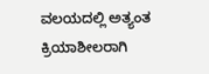ವಲಯದಲ್ಲಿ ಅತ್ಯಂತ ಕ್ರಿಯಾಶೀಲರಾಗಿ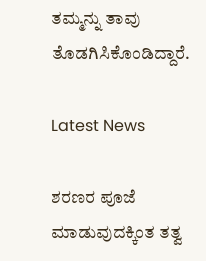ತಮ್ಮನ್ನು ತಾವು ತೊಡಗಿಸಿಕೊಂಡಿದ್ದಾರೆ.

Latest News

ಶರಣರ ಪೂಜೆ ಮಾಡುವುದಕ್ಕಿಂತ ತತ್ವ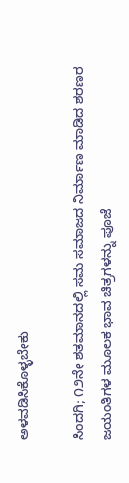ಅಳವಡಿಸಿಕೊಳ್ಳಬೇಕು

ಸಿಂದಗಿ; ೧೨ನೇ ಶತಮಾನದಲ್ಲಿ ಸಮ ಸಮಾಜದ ನಿರ್ಮಾಣ ಮಾಡಿದ ಶರಣರ ಜಯಂತಿಗಳ ಮೂಲಕ ಭಾವ ಚಿತ್ರಗಳನ್ನು ಪೂಜೆ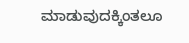ಮಾಡುವುದಕ್ಕಿಂತಲೂ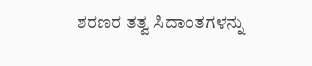ಶರಣರ ತತ್ವ ಸಿದಾಂತಗಳನ್ನು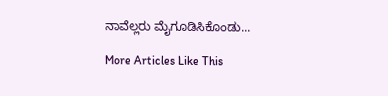ನಾವೆಲ್ಲರು ಮೈಗೂಡಿಸಿಕೊಂಡು...

More Articles Like This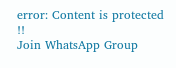error: Content is protected !!
Join WhatsApp Group